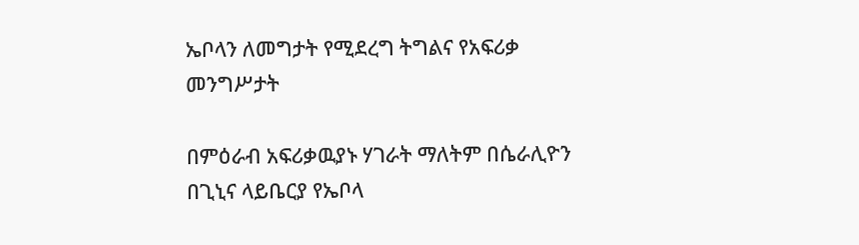ኤቦላን ለመግታት የሚደረግ ትግልና የአፍሪቃ መንግሥታት

በምዕራብ አፍሪቃዉያኑ ሃገራት ማለትም በሴራሊዮን በጊኒና ላይቤርያ የኤቦላ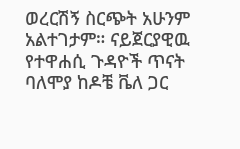ወረርሽኝ ስርጭት አሁንም አልተገታም። ናይጀርያዊዉ የተዋሐሲ ጉዳዮች ጥናት ባለሞያ ከዶቼ ቬለ ጋር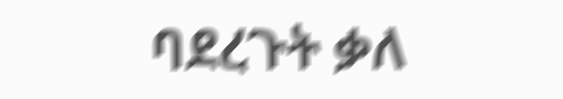ባደረጉት ቃለ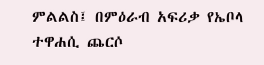ምልልስ፤ በምዕራብ አፍሪቃ የኤቦላ ተዋሐሲ ጨርሶ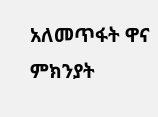አለመጥፋት ዋና ምክንያት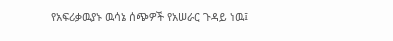የአፍሪቃዉያኑ ዉሳኔ ሰጭዎች የአሠራር ጉዳይ ነዉ፤